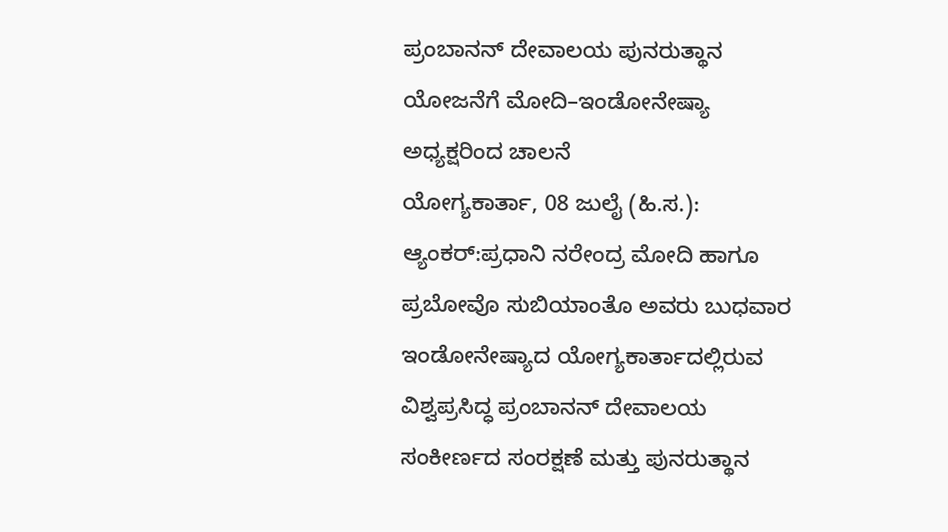ಪ್ರಂಬಾನನ್ ದೇವಾಲಯ ಪುನರುತ್ಥಾನ ಯೋಜನೆಗೆ ಮೋದಿ–ಇಂಡೋನೇಷ್ಯಾ ಅಧ್ಯಕ್ಷರಿಂದ ಚಾಲನೆ
ಯೋಗ್ಯಕಾರ್ತಾ, 08 ಜುಲೈ (ಹಿ.ಸ.): ಆ್ಯಂಕರ್:ಪ್ರಧಾನಿ ನರೇಂದ್ರ ಮೋದಿ ಹಾಗೂ ಪ್ರಬೋವೊ ಸುಬಿಯಾಂತೊ ಅವರು ಬುಧವಾರ ಇಂಡೋನೇಷ್ಯಾದ ಯೋಗ್ಯಕಾರ್ತಾದಲ್ಲಿರುವ ವಿಶ್ವಪ್ರಸಿದ್ಧ ಪ್ರಂಬಾನನ್ ದೇವಾಲಯ ಸಂಕೀರ್ಣದ ಸಂರಕ್ಷಣೆ ಮತ್ತು ಪುನರುತ್ಥಾನ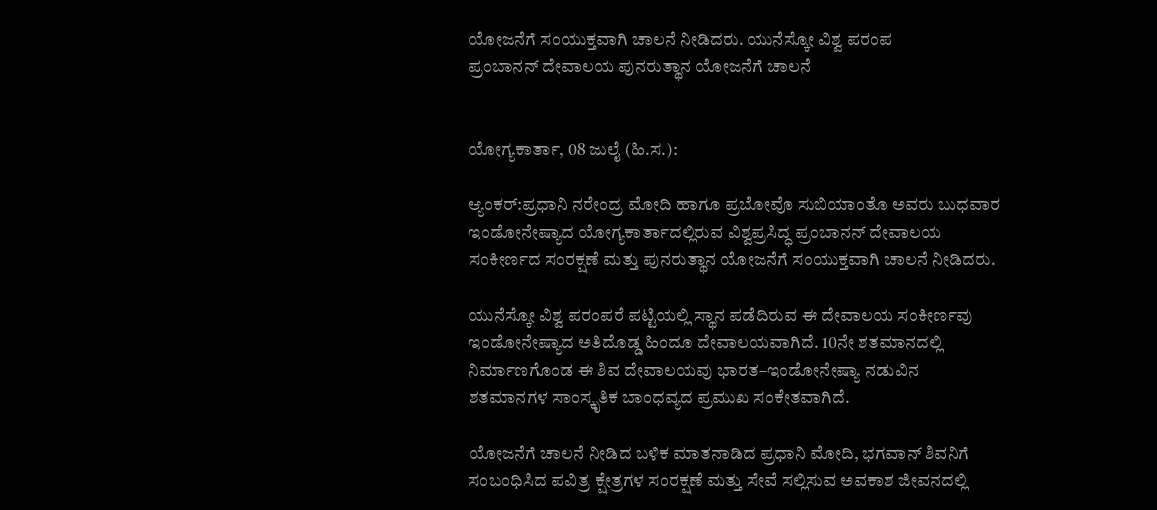ಯೋಜನೆಗೆ ಸಂಯುಕ್ತವಾಗಿ ಚಾಲನೆ ನೀಡಿದರು. ಯುನೆಸ್ಕೋ ವಿಶ್ವ ಪರಂಪ
ಪ್ರಂಬಾನನ್ ದೇವಾಲಯ ಪುನರುತ್ಥಾನ ಯೋಜನೆಗೆ ಚಾಲನೆ


ಯೋಗ್ಯಕಾರ್ತಾ, 08 ಜುಲೈ (ಹಿ.ಸ.):

ಆ್ಯಂಕರ್:ಪ್ರಧಾನಿ ನರೇಂದ್ರ ಮೋದಿ ಹಾಗೂ ಪ್ರಬೋವೊ ಸುಬಿಯಾಂತೊ ಅವರು ಬುಧವಾರ ಇಂಡೋನೇಷ್ಯಾದ ಯೋಗ್ಯಕಾರ್ತಾದಲ್ಲಿರುವ ವಿಶ್ವಪ್ರಸಿದ್ಧ ಪ್ರಂಬಾನನ್ ದೇವಾಲಯ ಸಂಕೀರ್ಣದ ಸಂರಕ್ಷಣೆ ಮತ್ತು ಪುನರುತ್ಥಾನ ಯೋಜನೆಗೆ ಸಂಯುಕ್ತವಾಗಿ ಚಾಲನೆ ನೀಡಿದರು.

ಯುನೆಸ್ಕೋ ವಿಶ್ವ ಪರಂಪರೆ ಪಟ್ಟಿಯಲ್ಲಿ ಸ್ಥಾನ ಪಡೆದಿರುವ ಈ ದೇವಾಲಯ ಸಂಕೀರ್ಣವು ಇಂಡೋನೇಷ್ಯಾದ ಅತಿದೊಡ್ಡ ಹಿಂದೂ ದೇವಾಲಯವಾಗಿದೆ. 10ನೇ ಶತಮಾನದಲ್ಲಿ ನಿರ್ಮಾಣಗೊಂಡ ಈ ಶಿವ ದೇವಾಲಯವು ಭಾರತ–ಇಂಡೋನೇಷ್ಯಾ ನಡುವಿನ ಶತಮಾನಗಳ ಸಾಂಸ್ಕೃತಿಕ ಬಾಂಧವ್ಯದ ಪ್ರಮುಖ ಸಂಕೇತವಾಗಿದೆ.

ಯೋಜನೆಗೆ ಚಾಲನೆ ನೀಡಿದ ಬಳಿಕ ಮಾತನಾಡಿದ ಪ್ರಧಾನಿ ಮೋದಿ, ಭಗವಾನ್ ಶಿವನಿಗೆ ಸಂಬಂಧಿಸಿದ ಪವಿತ್ರ ಕ್ಷೇತ್ರಗಳ ಸಂರಕ್ಷಣೆ ಮತ್ತು ಸೇವೆ ಸಲ್ಲಿಸುವ ಅವಕಾಶ ಜೀವನದಲ್ಲಿ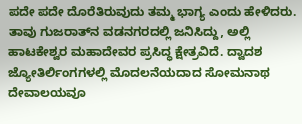ಪದೇ ಪದೇ ದೊರೆತಿರುವುದು ತಮ್ಮ ಭಾಗ್ಯ ಎಂದು ಹೇಳಿದರು. ತಾವು ಗುಜರಾತ್‌ನ ವಡನಗರದಲ್ಲಿ ಜನಿಸಿದ್ದು, ಅಲ್ಲಿ ಹಾಟಕೇಶ್ವರ ಮಹಾದೇವರ ಪ್ರಸಿದ್ಧ ಕ್ಷೇತ್ರವಿದೆ. ದ್ವಾದಶ ಜ್ಯೋತಿರ್ಲಿಂಗಗಳಲ್ಲಿ ಮೊದಲನೆಯದಾದ ಸೋಮನಾಥ ದೇವಾಲಯವೂ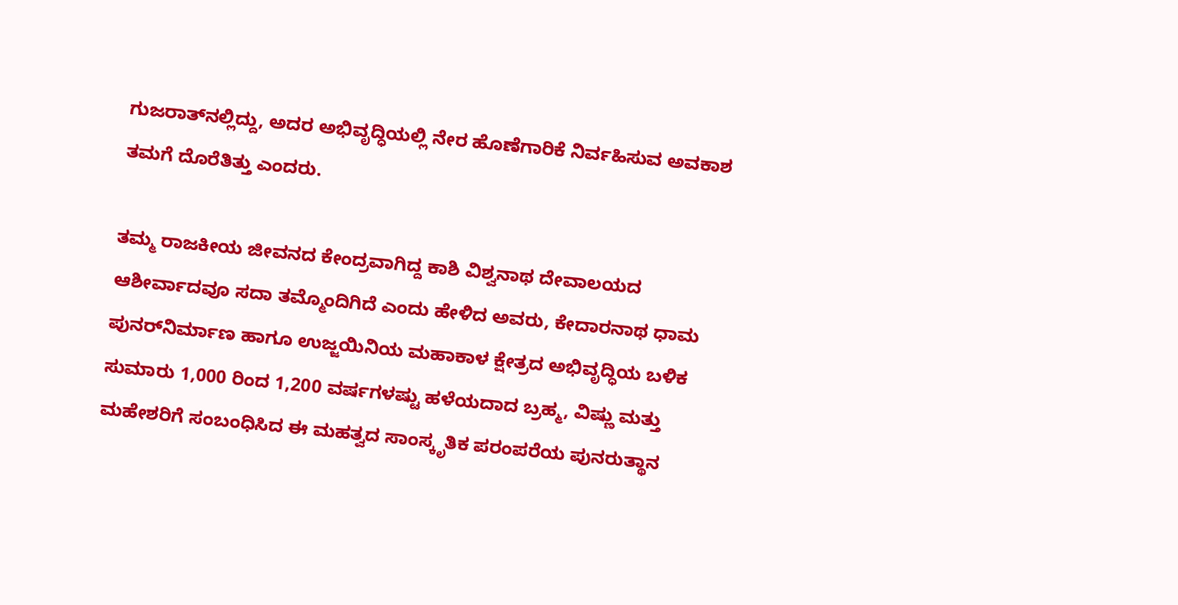ಗುಜರಾತ್‌ನಲ್ಲಿದ್ದು, ಅದರ ಅಭಿವೃದ್ಧಿಯಲ್ಲಿ ನೇರ ಹೊಣೆಗಾರಿಕೆ ನಿರ್ವಹಿಸುವ ಅವಕಾಶ ತಮಗೆ ದೊರೆತಿತ್ತು ಎಂದರು.

ತಮ್ಮ ರಾಜಕೀಯ ಜೀವನದ ಕೇಂದ್ರವಾಗಿದ್ದ ಕಾಶಿ ವಿಶ್ವನಾಥ ದೇವಾಲಯದ ಆಶೀರ್ವಾದವೂ ಸದಾ ತಮ್ಮೊಂದಿಗಿದೆ ಎಂದು ಹೇಳಿದ ಅವರು, ಕೇದಾರನಾಥ ಧಾಮ ಪುನರ್‌ನಿರ್ಮಾಣ ಹಾಗೂ ಉಜ್ಜಯಿನಿಯ ಮಹಾಕಾಳ ಕ್ಷೇತ್ರದ ಅಭಿವೃದ್ಧಿಯ ಬಳಿಕ ಸುಮಾರು 1,000 ರಿಂದ 1,200 ವರ್ಷಗಳಷ್ಟು ಹಳೆಯದಾದ ಬ್ರಹ್ಮ, ವಿಷ್ಣು ಮತ್ತು ಮಹೇಶರಿಗೆ ಸಂಬಂಧಿಸಿದ ಈ ಮಹತ್ವದ ಸಾಂಸ್ಕೃತಿಕ ಪರಂಪರೆಯ ಪುನರುತ್ಥಾನ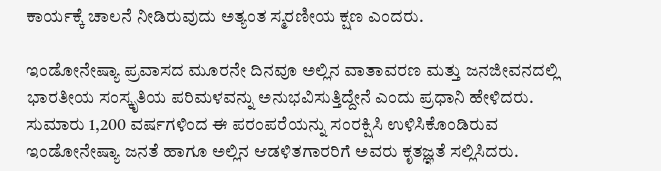ಕಾರ್ಯಕ್ಕೆ ಚಾಲನೆ ನೀಡಿರುವುದು ಅತ್ಯಂತ ಸ್ಮರಣೀಯ ಕ್ಷಣ ಎಂದರು.

ಇಂಡೋನೇಷ್ಯಾ ಪ್ರವಾಸದ ಮೂರನೇ ದಿನವೂ ಅಲ್ಲಿನ ವಾತಾವರಣ ಮತ್ತು ಜನಜೀವನದಲ್ಲಿ ಭಾರತೀಯ ಸಂಸ್ಕೃತಿಯ ಪರಿಮಳವನ್ನು ಅನುಭವಿಸುತ್ತಿದ್ದೇನೆ ಎಂದು ಪ್ರಧಾನಿ ಹೇಳಿದರು. ಸುಮಾರು 1,200 ವರ್ಷಗಳಿಂದ ಈ ಪರಂಪರೆಯನ್ನು ಸಂರಕ್ಷಿಸಿ ಉಳಿಸಿಕೊಂಡಿರುವ ಇಂಡೋನೇಷ್ಯಾ ಜನತೆ ಹಾಗೂ ಅಲ್ಲಿನ ಆಡಳಿತಗಾರರಿಗೆ ಅವರು ಕೃತಜ್ಞತೆ ಸಲ್ಲಿಸಿದರು.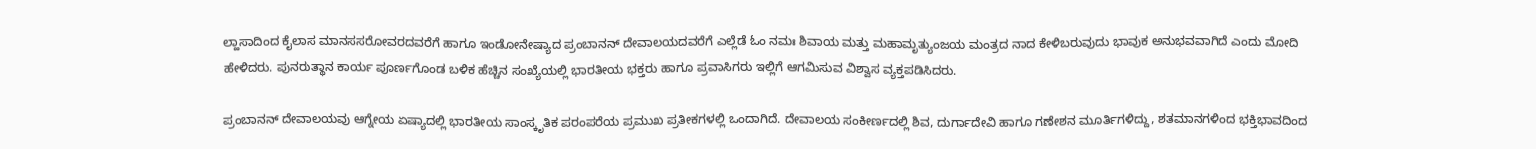ಲ್ಹಾಸಾದಿಂದ ಕೈಲಾಸ ಮಾನಸಸರೋವರದವರೆಗೆ ಹಾಗೂ ಇಂಡೋನೇಷ್ಯಾದ ಪ್ರಂಬಾನನ್ ದೇವಾಲಯದವರೆಗೆ ಎಲ್ಲೆಡೆ ಓಂ ನಮಃ ಶಿವಾಯ ಮತ್ತು ಮಹಾಮೃತ್ಯುಂಜಯ ಮಂತ್ರದ ನಾದ ಕೇಳಿಬರುವುದು ಭಾವುಕ ಅನುಭವವಾಗಿದೆ ಎಂದು ಮೋದಿ ಹೇಳಿದರು. ಪುನರುತ್ಥಾನ ಕಾರ್ಯ ಪೂರ್ಣಗೊಂಡ ಬಳಿಕ ಹೆಚ್ಚಿನ ಸಂಖ್ಯೆಯಲ್ಲಿ ಭಾರತೀಯ ಭಕ್ತರು ಹಾಗೂ ಪ್ರವಾಸಿಗರು ಇಲ್ಲಿಗೆ ಆಗಮಿಸುವ ವಿಶ್ವಾಸ ವ್ಯಕ್ತಪಡಿಸಿದರು.

ಪ್ರಂಬಾನನ್ ದೇವಾಲಯವು ಆಗ್ನೇಯ ಏಷ್ಯಾದಲ್ಲಿ ಭಾರತೀಯ ಸಾಂಸ್ಕೃತಿಕ ಪರಂಪರೆಯ ಪ್ರಮುಖ ಪ್ರತೀಕಗಳಲ್ಲಿ ಒಂದಾಗಿದೆ. ದೇವಾಲಯ ಸಂಕೀರ್ಣದಲ್ಲಿ ಶಿವ, ದುರ್ಗಾದೇವಿ ಹಾಗೂ ಗಣೇಶನ ಮೂರ್ತಿಗಳಿದ್ದು, ಶತಮಾನಗಳಿಂದ ಭಕ್ತಿಭಾವದಿಂದ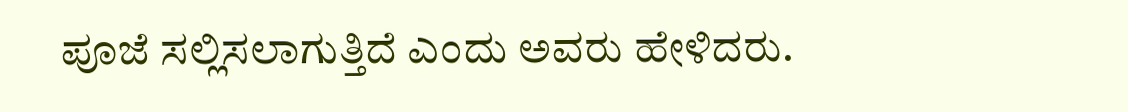ಪೂಜೆ ಸಲ್ಲಿಸಲಾಗುತ್ತಿದೆ ಎಂದು ಅವರು ಹೇಳಿದರು.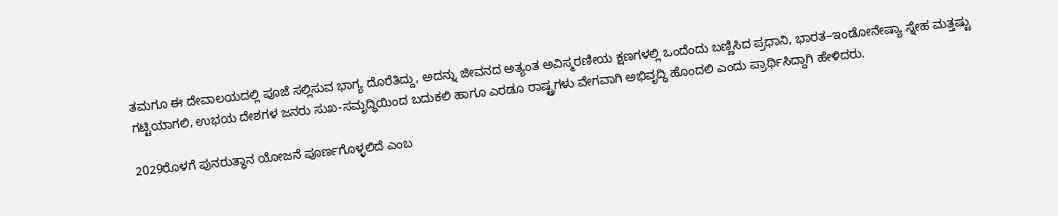ತಮಗೂ ಈ ದೇವಾಲಯದಲ್ಲಿ ಪೂಜೆ ಸಲ್ಲಿಸುವ ಭಾಗ್ಯ ದೊರೆತಿದ್ದು, ಅದನ್ನು ಜೀವನದ ಅತ್ಯಂತ ಅವಿಸ್ಮರಣೀಯ ಕ್ಷಣಗಳಲ್ಲಿ ಒಂದೆಂದು ಬಣ್ಣಿಸಿದ ಪ್ರಧಾನಿ, ಭಾರತ–ಇಂಡೋನೇಷ್ಯಾ ಸ್ನೇಹ ಮತ್ತಷ್ಟು ಗಟ್ಟಿಯಾಗಲಿ, ಉಭಯ ದೇಶಗಳ ಜನರು ಸುಖ-ಸಮೃದ್ಧಿಯಿಂದ ಬದುಕಲಿ ಹಾಗೂ ಎರಡೂ ರಾಷ್ಟ್ರಗಳು ವೇಗವಾಗಿ ಅಭಿವೃದ್ಧಿ ಹೊಂದಲಿ ಎಂದು ಪ್ರಾರ್ಥಿಸಿದ್ದಾಗಿ ಹೇಳಿದರು.

2029ರೊಳಗೆ ಪುನರುತ್ಥಾನ ಯೋಜನೆ ಪೂರ್ಣಗೊಳ್ಳಲಿದೆ ಎಂಬ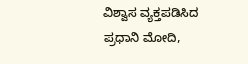ವಿಶ್ವಾಸ ವ್ಯಕ್ತಪಡಿಸಿದ ಪ್ರಧಾನಿ ಮೋದಿ,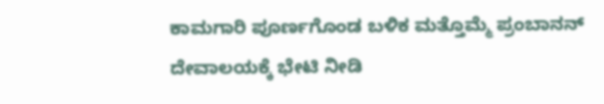ಕಾಮಗಾರಿ ಪೂರ್ಣಗೊಂಡ ಬಳಿಕ ಮತ್ತೊಮ್ಮೆ ಪ್ರಂಬಾನನ್ ದೇವಾಲಯಕ್ಕೆ ಭೇಟಿ ನೀಡಿ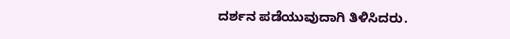ದರ್ಶನ ಪಡೆಯುವುದಾಗಿ ತಿಳಿಸಿದರು.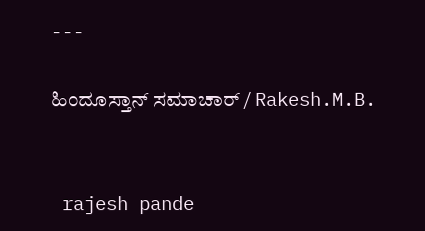---

ಹಿಂದೂಸ್ತಾನ್ ಸಮಾಚಾರ್ / Rakesh.M.B.


 rajesh pande